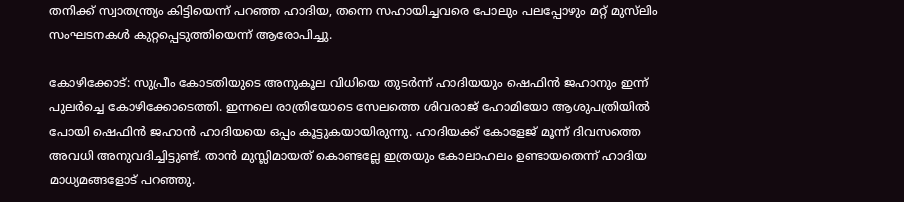തനിക്ക് സ്വാതന്ത്ര്യം കിട്ടിയെന്ന് പറഞ്ഞ ഹാദിയ, തന്നെ സഹായിച്ചവരെ പോലും പലപ്പോഴും മറ്റ് മുസ്‍ലിം സംഘടനകള്‍ കുറ്റപ്പെടുത്തിയെന്ന് ആരോപിച്ചു.

കോഴിക്കോട്: സുപ്രീം കോടതിയുടെ അനുകൂല വിധിയെ തുടര്‍ന്ന് ഹാദിയയും ഷെഫിന്‍ ജഹാനും ഇന്ന് പുലര്‍ച്ചെ കോഴിക്കോടെത്തി. ഇന്നലെ രാത്രിയോടെ സേലത്തെ ശിവരാജ് ഹോമിയോ ആശുപത്രിയില്‍ പോയി ഷെഫിന്‍ ജഹാന്‍ ഹാദിയയെ ഒപ്പം കൂട്ടുകയായിരുന്നു. ഹാദിയക്ക് കോളേജ് മൂന്ന് ദിവസത്തെ അവധി അനുവദിച്ചിട്ടുണ്ട്. താന്‍ മുസ്ലിമായത് കൊണ്ടല്ലേ ഇത്രയും കോലാഹലം ഉണ്ടായതെന്ന് ഹാദിയ മാധ്യമങ്ങളോട് പറഞ്ഞു.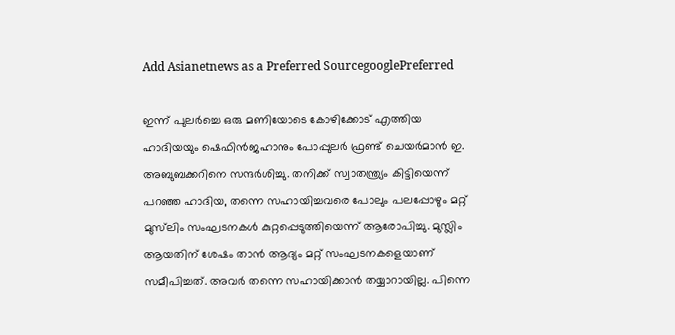Add Asianetnews as a Preferred SourcegooglePreferred

ഇന്ന് പുലര്‍ച്ചെ ഒരു മണിയോടെ കോഴിക്കോട് എത്തിയ ഹാദിയയും ഷെഫിന്‍ജഹാനും പോപ്പുലര്‍ ഫ്രണ്ട് ചെയര്‍മാന്‍ ഇ. അബുബക്കറിനെ സന്ദര്‍ശിച്ചു. തനിക്ക് സ്വാതന്ത്ര്യം കിട്ടിയെന്ന് പറഞ്ഞ ഹാദിയ, തന്നെ സഹായിച്ചവരെ പോലും പലപ്പോഴും മറ്റ് മുസ്‍ലിം സംഘടനകള്‍ കുറ്റപ്പെടുത്തിയെന്ന് ആരോപിച്ചു. മുസ്ലിം ആയതിന് ശേഷം താന്‍ ആദ്യം മറ്റ് സംഘടനകളെയാണ് സമീപിച്ചത്. അവര്‍ തന്നെ സഹായിക്കാന്‍ തയ്യാറായില്ല. പിന്നെ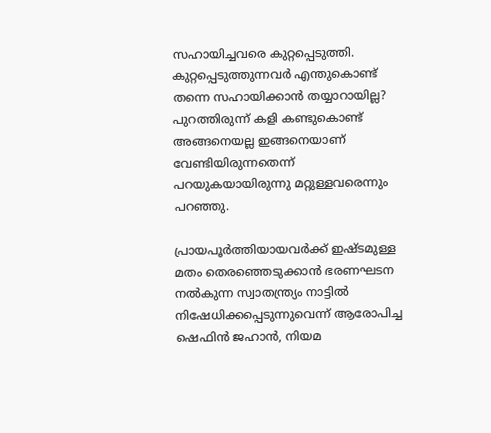സഹായിച്ചവരെ കുറ്റപ്പെടുത്തി. കുറ്റപ്പെടുത്തുന്നവര്‍ എന്തുകൊണ്ട് തന്നെ സഹായിക്കാന്‍ തയ്യാറായില്ല? പുറത്തിരുന്ന് കളി കണ്ടുകൊണ്ട് അങ്ങനെയല്ല ഇങ്ങനെയാണ് വേണ്ടിയിരുന്നതെന്ന് പറയുകയായിരുന്നു മറ്റുള്ളവരെന്നും പറഞ്ഞു.

പ്രായപൂര്‍ത്തിയായവര്‍ക്ക് ഇഷ്ടമുള്ള മതം തെരഞ്ഞെടുക്കാന്‍ ഭരണഘടന നല്‍കുന്ന സ്വാതന്ത്ര്യം നാട്ടില്‍ നിഷേധിക്കപ്പെടുന്നുവെന്ന് ആരോപിച്ച ഷെഫിന്‍ ജഹാന്‍, നിയമ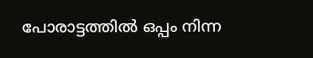പോരാട്ടത്തില്‍ ഒപ്പം നിന്ന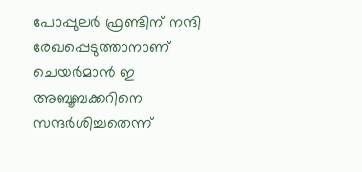പോപ്പുലര്‍ ഫ്രണ്ടിന് നന്ദി രേഖപ്പെടുത്താനാണ് ചെയര്‍മാന്‍ ഇ അബൂബക്കറിനെ സന്ദര്‍ശിച്ചതെന്ന്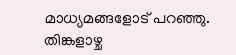മാധ്യമങ്ങളോട് പറഞ്ഞു. തിങ്കളാഴ്ച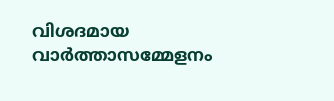വിശദമായ വാര്‍ത്താസമ്മേളനം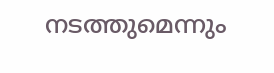നടത്തുമെന്നും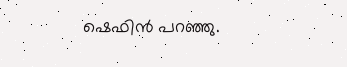ഷെഫിന്‍ പറഞ്ഞു.